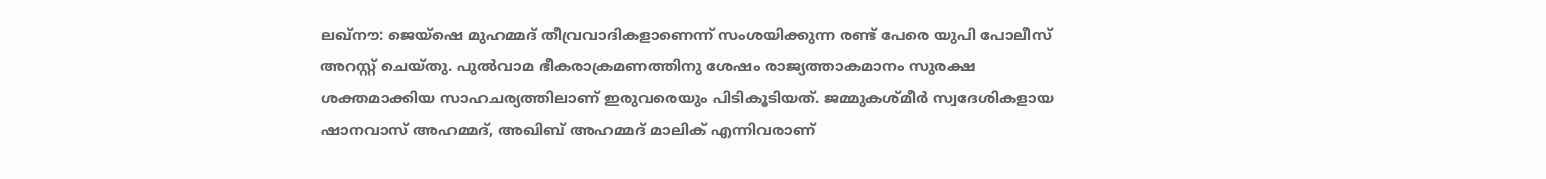ലഖ്നൗ: ജെയ്ഷെ മുഹമ്മദ് തീവ്രവാദികളാണെന്ന് സംശയിക്കുന്ന രണ്ട് പേരെ യുപി പോലീസ് അറസ്റ്റ് ചെയ്തു. പുൽവാമ ഭീകരാക്രമണത്തിനു ശേഷം രാജ്യത്താകമാനം സുരക്ഷ ശക്തമാക്കിയ സാഹചര്യത്തിലാണ് ഇരുവരെയും പിടികൂടിയത്. ജമ്മുകശ്മീർ സ്വദേശികളായ ഷാനവാസ് അഹമ്മദ്, അഖിബ് അഹമ്മദ് മാലിക് എന്നിവരാണ്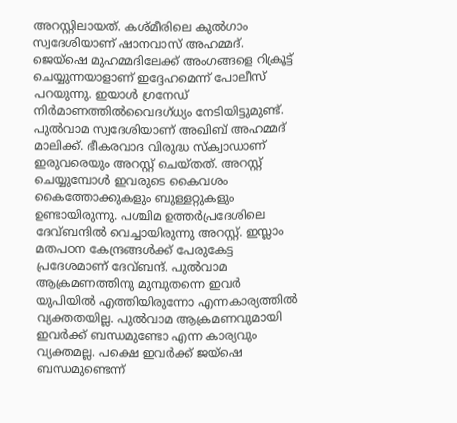അറസ്റ്റിലായത്. കശ്മീരിലെ കുൽഗാം സ്വദേശിയാണ് ഷാനവാസ് അഹമ്മദ്. ജെയ്ഷെ മുഹമ്മദിലേക്ക് അംഗങ്ങളെ റിക്രൂട്ട് ചെയ്യുന്നയാളാണ് ഇദ്ദേഹമെന്ന് പോലീസ് പറയുന്നു. ഇയാൾ ഗ്രനേഡ് നിർമാണത്തിൽവൈദഗ്ധ്യം നേടിയിട്ടുമുണ്ട്. പുൽവാമ സ്വദേശിയാണ് അഖിബ് അഹമ്മദ് മാലിക്ക്. ഭീകരവാദ വിരുദ്ധ സ്ക്വാഡാണ് ഇരുവരെയും അറസ്റ്റ് ചെയ്തത്. അറസ്റ്റ് ചെയ്യുമ്പോൾ ഇവരുടെ കൈവശം കൈത്തോക്കുകളും ബുള്ളറ്റുകളും ഉണ്ടായിരുന്നു. പശ്ചിമ ഉത്തർപ്രദേശിലെ ദേവ്ബന്ദിൽ വെച്ചായിരുന്നു അറസ്റ്റ്. ഇസ്ലാം മതപഠന കേന്ദ്രങ്ങൾക്ക് പേരുകേട്ട പ്രദേശമാണ് ദേവ്ബന്ദ്. പുൽവാമ ആക്രമണത്തിനു മുമ്പുതന്നെ ഇവർ യുപിയിൽ എത്തിയിരുന്നോ എന്നകാര്യത്തിൽ വ്യക്തതയില്ല. പുൽവാമ ആക്രമണവുമായി ഇവർക്ക് ബന്ധമുണ്ടോ എന്ന കാര്യവും വ്യക്തമല്ല. പക്ഷെ ഇവർക്ക് ജയ്ഷെ ബന്ധമുണ്ടെന്ന്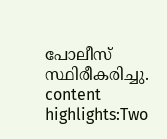പോലീസ് സ്ഥിരീകരിച്ചു. content highlights:Two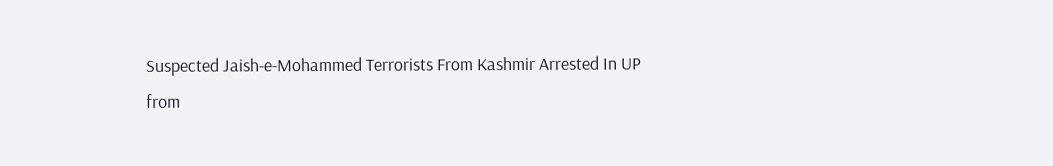Suspected Jaish-e-Mohammed Terrorists From Kashmir Arrested In UP
from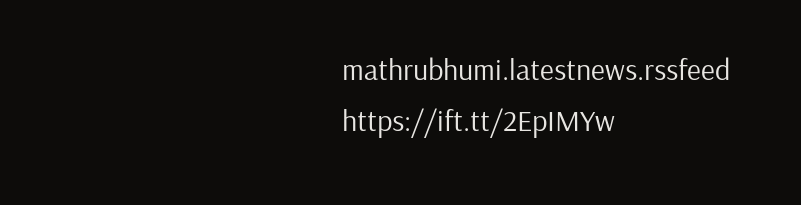mathrubhumi.latestnews.rssfeed https://ift.tt/2EpIMYw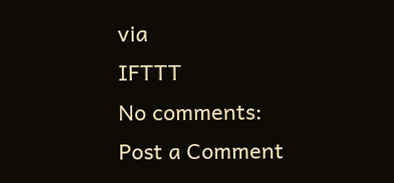via
IFTTT
No comments:
Post a Comment